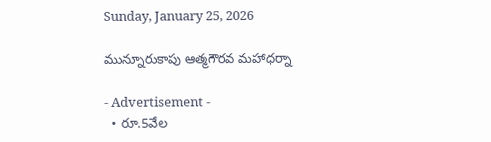Sunday, January 25, 2026

మున్నూరుకాపు ఆత్మగౌరవ మహాధర్నా

- Advertisement -
  • రూ.5వేల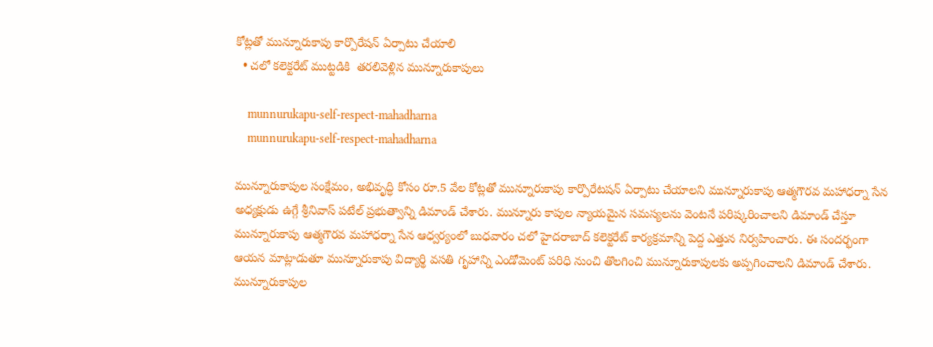కోట్లతో మున్నూరుకాపు కార్పొరేషన్ ఏర్పాటు చేయాలి
  • చలో కలెక్టరేట్ ముట్టడికి  తరలివెళ్లిన మున్నూరుకాపులు

    munnurukapu-self-respect-mahadharna
    munnurukapu-self-respect-mahadharna

మున్నూరుకాపుల సంక్షేమం, అభివృద్ధి కోసం రూ.5 వేల కోట్లతో మున్నూరుకాపు కార్పొరేటషన్ ఏర్పాటు చేయాలని మున్నూరుకాపు ఆత్మగౌరవ మహాధర్నా సేన అధ్యక్షుడు ఉగ్గే శ్రీనివాస్ పటేల్ ప్రభుత్వాన్ని డిమాండ్ చేశారు. మున్నూరు కాపుల న్యాయమైన సమస్యలను వెంటనే పరిష్కరించాలని డిమాండ్ చేస్తూ మున్నూరుకాపు ఆత్మగౌరవ మహాధర్నా సేన ఆధ్వర్యంలో బుధవారం చలో హైదరాబాద్ కలెక్టరేట్ కార్యక్రమాన్ని పెద్ద ఎత్తున నిర్వహించారు. ఈ సందర్భంగా ఆయన మాట్లాడుతూ మున్నూరుకాపు విద్యార్థి వసతి గృహాన్ని ఎండోమెంట్ పరిధి నుంచి తొలగించి మున్నూరుకాపులకు అప్పగించాలని డిమాండ్ చేశారు. మున్నూరుకాపుల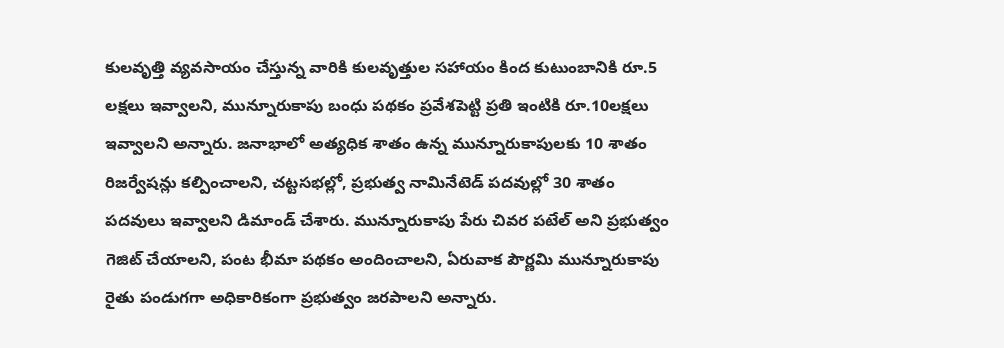కులవృత్తి వ్యవసాయం చేస్తున్న వారికి కులవృత్తుల సహాయం కింద కుటుంబానికి రూ.5 లక్షలు ఇవ్వాలని, మున్నూరుకాపు బంధు పథకం ప్రవేశపెట్టి ప్రతి ఇంటికి రూ.10లక్షలు ఇవ్వాలని అన్నారు. జనాభాలో అత్యధిక శాతం ఉన్న మున్నూరుకాపులకు 10 శాతం రిజర్వేషన్లు కల్పించాలని, చట్టసభల్లో, ప్రభుత్వ నామినేటెడ్ పదవుల్లో 30 శాతం పదవులు ఇవ్వాలని డిమాండ్ చేశారు. మున్నూరుకాపు పేరు చివర పటేల్ అని ప్రభుత్వం గెజిట్ చేయాలని, పంట భీమా పథకం అందించాలని, ఏరువాక పౌర్ణమి మున్నూరుకాపు రైతు పండుగగా అధికారికంగా ప్రభుత్వం జరపాలని అన్నారు.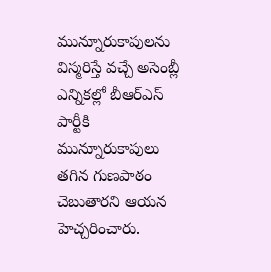మున్నూరుకాపులను విస్మరిస్తే వచ్చే అసెంబ్లీ ఎన్నికల్లో బీఆర్ఎస్ పార్టీకి మున్నూరుకాపులు తగిన గుణపాఠం చెబుతారని ఆయన హెచ్చరించారు.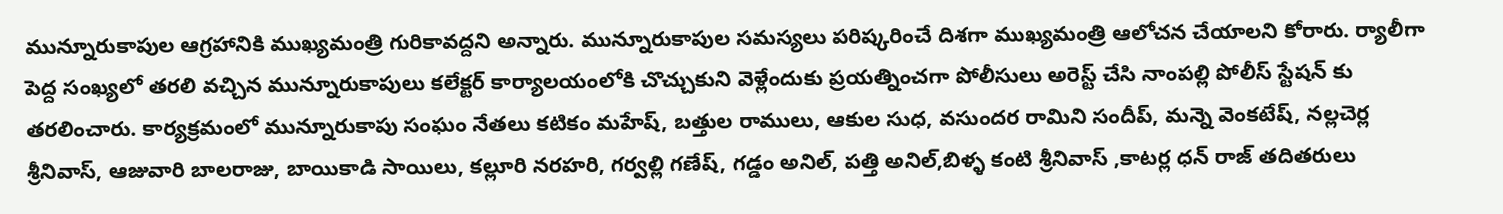మున్నూరుకాపుల ఆగ్రహానికి ముఖ్యమంత్రి గురికావద్దని అన్నారు. మున్నూరుకాపుల సమస్యలు పరిష్కరించే దిశగా ముఖ్యమంత్రి ఆలోచన చేయాలని కోరారు. ర్యాలీగా పెద్ద సంఖ్యలో తరలి వచ్చిన మున్నూరుకాపులు కలేక్టర్ కార్యాలయంలోకి చొచ్చుకుని వెళ్లేందుకు ప్రయత్నించగా పోలీసులు అరెస్ట్ చేసి నాంపల్లి పోలీస్ స్టేషన్ కు తరలించారు. కార్యక్రమంలో మున్నూరుకాపు సంఘం నేతలు కటికం మహేష్, బత్తుల రాములు, ఆకుల సుధ, వసుందర రామిని సందీప్, మన్నె వెంకటేష్, నల్లచెర్ల శ్రీనివాస్, ఆజువారి బాలరాజు, బాయికాడి సాయిలు, కల్లూరి నరహరి, గర్వల్లి గణేష్, గడ్డం అనిల్, పత్తి అనిల్,బిళ్ళ కంటి శ్రీనివాస్ ,కాటర్ల ధన్ రాజ్ తదితరులు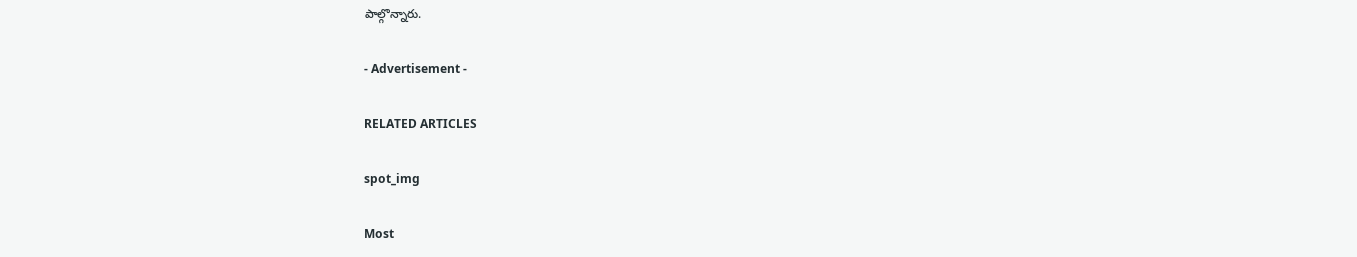పాల్గొన్నారు.

- Advertisement -

RELATED ARTICLES

spot_img

Most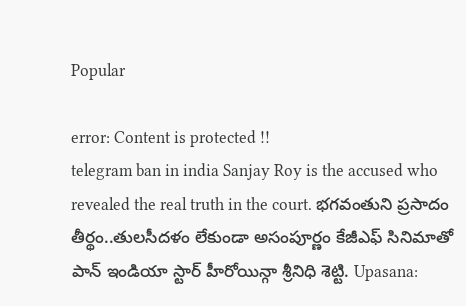Popular

error: Content is protected !!
telegram ban in india Sanjay Roy is the accused who revealed the real truth in the court. భగవంతుని ప్రసాదం తీర్థం..తులసీదళం లేకుండా అసంపూర్ణం కేజీఎఫ్ సినిమాతో పాన్ ఇండియా స్టార్ హీరోయిన్గా శ్రీనిధి శెట్టి. Upasana: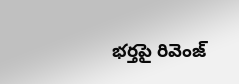భర్తపై రివెంజ్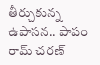తీర్చుకున్న ఉపాసన.. పాపం రామ్ చరణ్